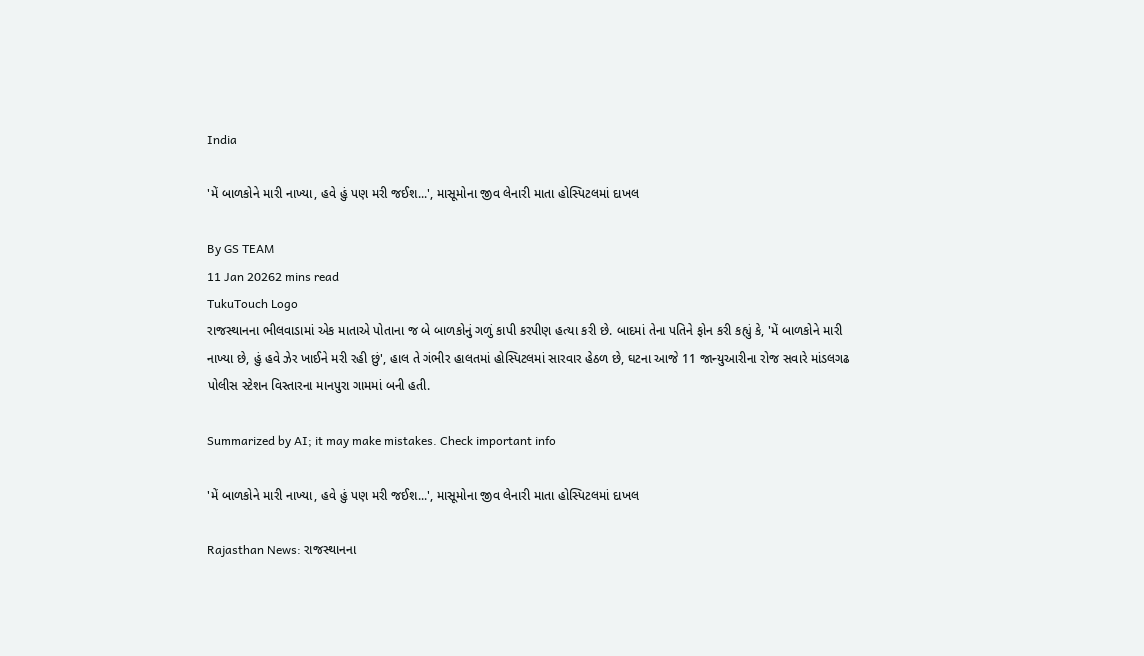India

'મેં બાળકોને મારી નાખ્યા, હવે હું પણ મરી જઈશ...', માસૂમોના જીવ લેનારી માતા હોસ્પિટલમાં દાખલ

By GS TEAM
11 Jan 20262 mins read
TukuTouch Logo
રાજસ્થાનના ભીલવાડામાં એક માતાએ પોતાના જ બે બાળકોનું ગળું કાપી કરપીણ હત્યા કરી છે. બાદમાં તેના પતિને ફોન કરી કહ્યું કે, 'મેં બાળકોને મારી નાખ્યા છે, હું હવે ઝેર ખાઈને મરી રહી છું', હાલ તે ગંભીર હાલતમાં હોસ્પિટલમાં સારવાર હેઠળ છે, ઘટના આજે 11 જાન્યુઆરીના રોજ સવારે માંડલગઢ પોલીસ સ્ટેશન વિસ્તારના માનપુરા ગામમાં બની હતી.

Summarized by AI; it may make mistakes. Check important info

'મેં બાળકોને મારી નાખ્યા, હવે હું પણ મરી જઈશ...', માસૂમોના જીવ લેનારી માતા હોસ્પિટલમાં દાખલ

Rajasthan News: રાજસ્થાનના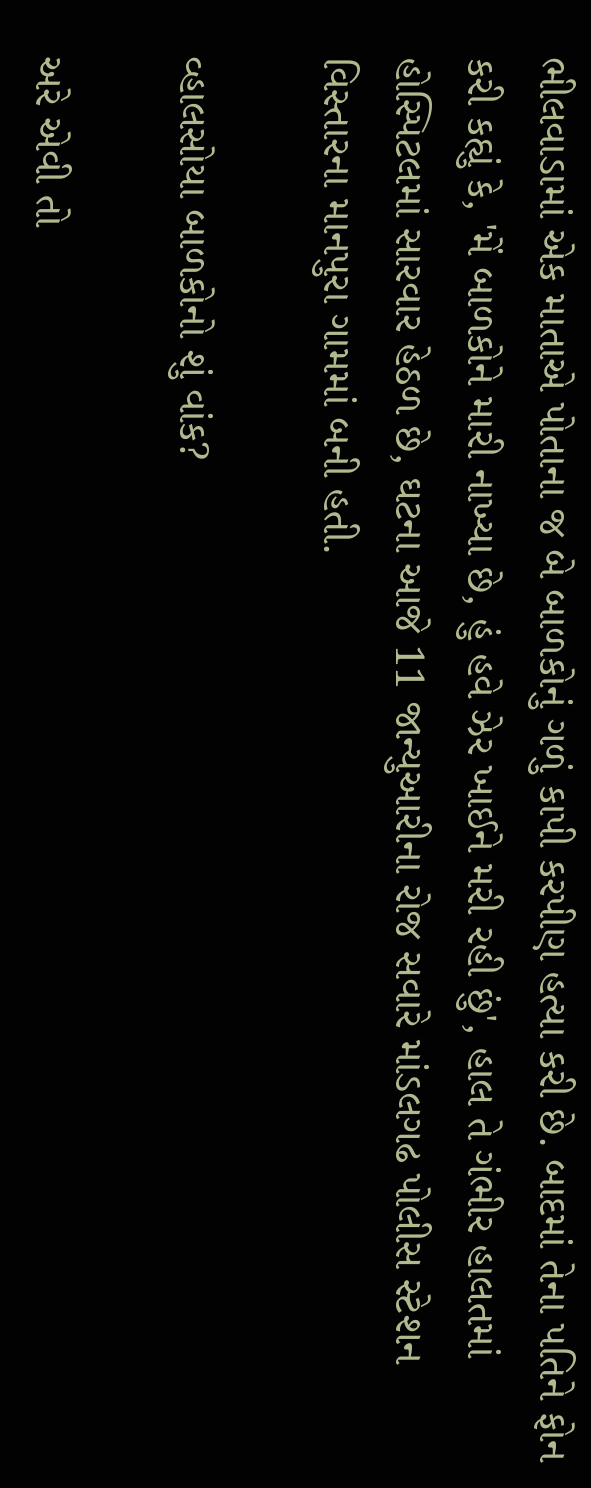ભીલવાડામાં એક માતાએ પોતાના જ બે બાળકોનું ગળું કાપી કરપીણ હત્યા કરી છે. બાદમાં તેના પતિને ફોન કરી કહ્યું કે, 'મેં બાળકોને મારી નાખ્યા છે, હું હવે ઝેર ખાઈને મરી રહી છું', હાલ તે ગંભીર હાલતમાં હોસ્પિટલમાં સારવાર હેઠળ છે, ઘટના આજે 11 જાન્યુઆરીના રોજ સવારે માંડલગઢ પોલીસ સ્ટેશન વિસ્તારના માનપુરા ગામમાં બની હતી.

વ્હાલસોયા બાળકોનો શું વાંક?

અરે એવી તો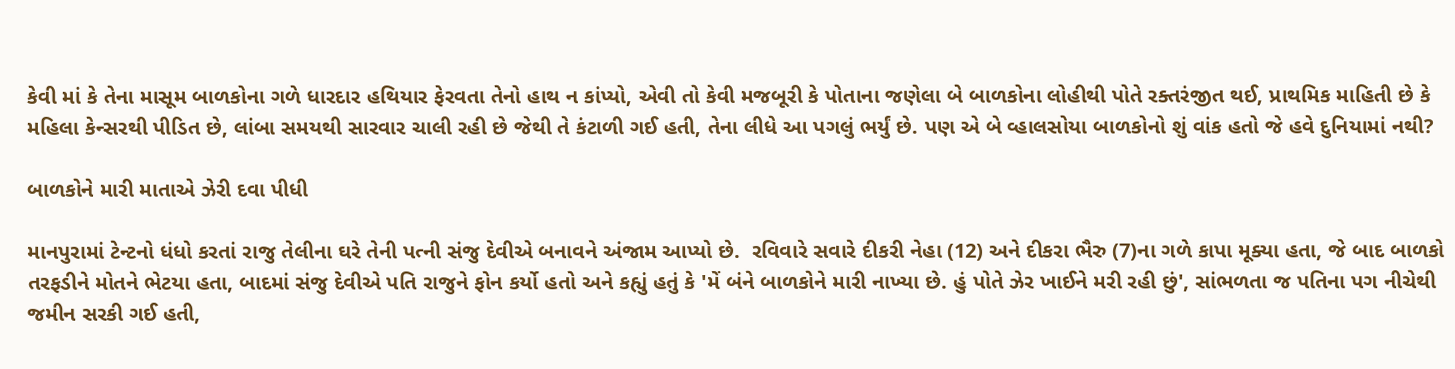કેવી માં કે તેના માસૂમ બાળકોના ગળે ધારદાર હથિયાર ફેરવતા તેનો હાથ ન કાંપ્યો, એવી તો કેવી મજબૂરી કે પોતાના જણેલા બે બાળકોના લોહીથી પોતે રક્તરંજીત થઈ, પ્રાથમિક માહિતી છે કે મહિલા કેન્સરથી પીડિત છે, લાંબા સમયથી સારવાર ચાલી રહી છે જેથી તે કંટાળી ગઈ હતી, તેના લીધે આ પગલું ભર્યું છે. પણ એ બે વ્હાલસોયા બાળકોનો શું વાંક હતો જે હવે દુનિયામાં નથી?

બાળકોને મારી માતાએ ઝેરી દવા પીધી

માનપુરામાં ટેન્ટનો ધંધો કરતાં રાજુ તેલીના ઘરે તેની પત્ની સંજુ દેવીએ બનાવને અંજામ આપ્યો છે.  રવિવારે સવારે દીકરી નેહા (12) અને દીકરા ભૈરુ (7)ના ગળે કાપા મૂક્યા હતા, જે બાદ બાળકો તરફડીને મોતને ભેટયા હતા, બાદમાં સંજુ દેવીએ પતિ રાજુને ફોન કર્યો હતો અને કહ્યું હતું કે 'મેં બંને બાળકોને મારી નાખ્યા છે. હું પોતે ઝેર ખાઈને મરી રહી છું', સાંભળતા જ પતિના પગ નીચેથી જમીન સરકી ગઈ હતી,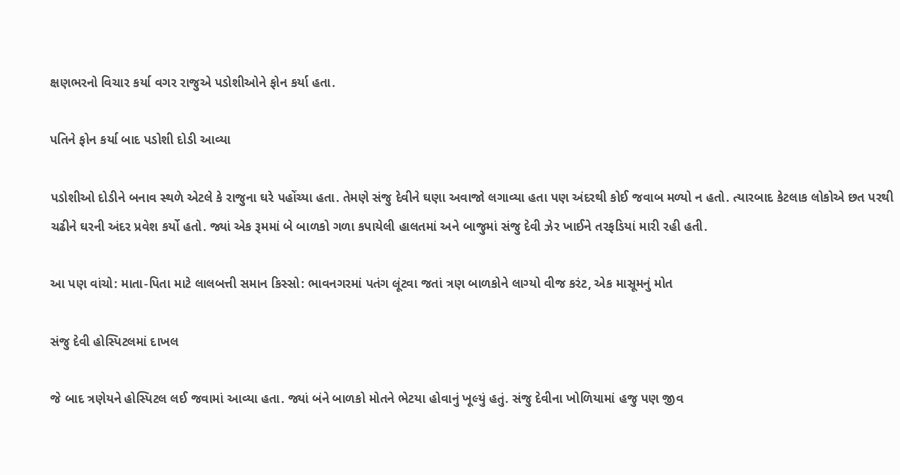ક્ષણભરનો વિચાર કર્યા વગર રાજુએ પડોશીઓને ફોન કર્યા હતા.

પતિને ફોન કર્યા બાદ પડોશી દોડી આવ્યા

પડોશીઓ દોડીને બનાવ સ્થળે એટલે કે રાજુના ઘરે પહોંચ્યા હતા. તેમણે સંજુ દેવીને ઘણા અવાજો લગાવ્યા હતા પણ અંદરથી કોઈ જવાબ મળ્યો ન હતો. ત્યારબાદ કેટલાક લોકોએ છત પરથી ચઢીને ઘરની અંદર પ્રવેશ કર્યો હતો. જ્યાં એક રૂમમાં બે બાળકો ગળા કપાયેલી હાલતમાં અને બાજુમાં સંજુ દેવી ઝેર ખાઈને તરફડિયાં મારી રહી હતી.

આ પણ વાંચો: માતા-પિતા માટે લાલબત્તી સમાન કિસ્સો: ભાવનગરમાં પતંગ લૂંટવા જતાં ત્રણ બાળકોને લાગ્યો વીજ કરંટ, એક માસૂમનું મોત

સંજુ દેવી હોસ્પિટલમાં દાખલ

જે બાદ ત્રણેયને હોસ્પિટલ લઈ જવામાં આવ્યા હતા. જ્યાં બંને બાળકો મોતને ભેટયા હોવાનું ખૂલ્યું હતું. સંજુ દેવીના ખોળિયામાં હજુ પણ જીવ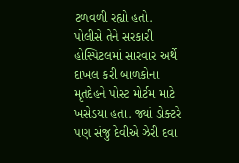ટળવળી રહ્યો હતો. પોલીસે તેને સરકારી હોસ્પિટલમાં સારવાર અર્થે દાખલ કરી બાળકોના મૃતદેહને પોસ્ટ મોર્ટમ માટે ખસેડયા હતા. જ્યાં ડોક્ટરે પણ સંજુ દેવીએ ઝેરી દવા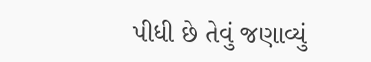પીધી છે તેવું જણાવ્યું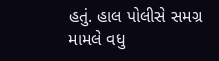હતું. હાલ પોલીસે સમગ્ર મામલે વધુ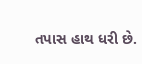તપાસ હાથ ધરી છે.